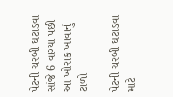પેટની ચરબી ઘટાડવા સાંજે 6 વાગ્યા પછી આ ખોરાક ખાવાનું ટાળો

પેટની ચરબી ઘટાડવા માટે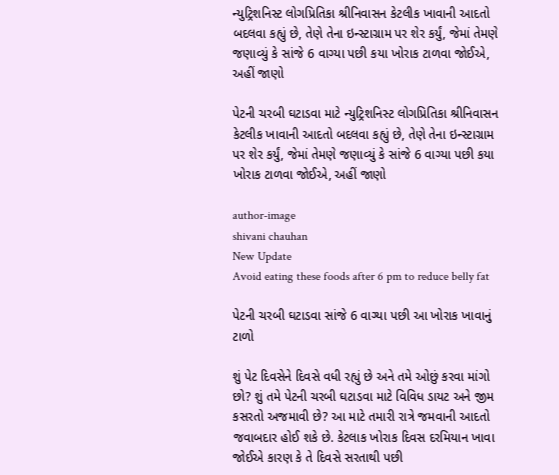ન્યુટ્રિશનિસ્ટ લોગપ્રિતિકા શ્રીનિવાસન કેટલીક ખાવાની આદતો બદલવા કહ્યું છે, તેણે તેના ઇન્સ્ટાગ્રામ પર શેર કર્યું, જેમાં તેમણે જણાવ્યું કે સાંજે 6 વાગ્યા પછી કયા ખોરાક ટાળવા જોઈએ, અહીં જાણો

પેટની ચરબી ઘટાડવા માટે ન્યુટ્રિશનિસ્ટ લોગપ્રિતિકા શ્રીનિવાસન કેટલીક ખાવાની આદતો બદલવા કહ્યું છે, તેણે તેના ઇન્સ્ટાગ્રામ પર શેર કર્યું, જેમાં તેમણે જણાવ્યું કે સાંજે 6 વાગ્યા પછી કયા ખોરાક ટાળવા જોઈએ, અહીં જાણો

author-image
shivani chauhan
New Update
Avoid eating these foods after 6 pm to reduce belly fat

પેટની ચરબી ઘટાડવા સાંજે 6 વાગ્યા પછી આ ખોરાક ખાવાનું ટાળો

શું પેટ દિવસેને દિવસે વધી રહ્યું છે અને તમે ઓછું કરવા માંગો છો? શું તમે પેટની ચરબી ઘટાડવા માટે વિવિધ ડાયટ અને જીમ કસરતો અજમાવી છે? આ માટે તમારી રાત્રે જમવાની આદતો જવાબદાર હોઈ શકે છે. કેટલાક ખોરાક દિવસ દરમિયાન ખાવા જોઈએ કારણ કે તે દિવસે સરતાથી પછી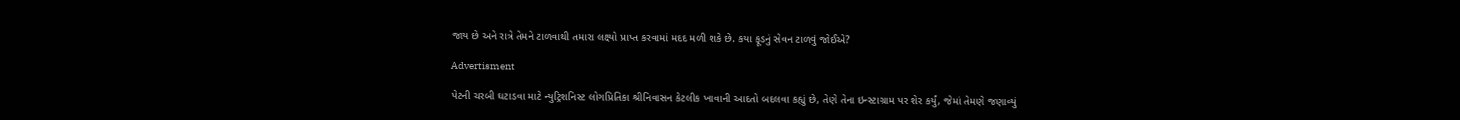જાય છે અને રાત્રે તેમને ટાળવાથી તમારા લક્ષ્યો પ્રાપ્ત કરવામાં મદદ મળી શકે છે. કયા ફૂડનું સેવન ટાળવું જોઈએ?

Advertisment

પેટની ચરબી ઘટાડવા માટે ન્યુટ્રિશનિસ્ટ લોગપ્રિતિકા શ્રીનિવાસન કેટલીક ખાવાની આદતો બદલવા કહ્યું છે, તેણે તેના ઇન્સ્ટાગ્રામ પર શેર કર્યું, જેમાં તેમણે જણાવ્યું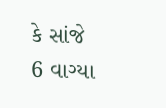કે સાંજે 6 વાગ્યા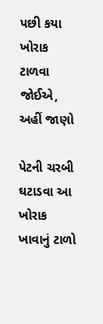પછી કયા ખોરાક ટાળવા જોઈએ, અહીં જાણો

પેટની ચરબી ઘટાડવા આ ખોરાક ખાવાનું ટાળો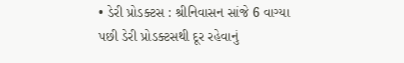• ડેરી પ્રોડક્ટસ : શ્રીનિવાસન સાંજે 6 વાગ્યા પછી ડેરી પ્રોડક્ટસથી દૂર રહેવાનું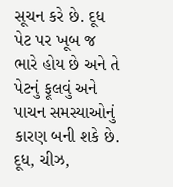સૂચન કરે છે. દૂધ પેટ પર ખૂબ જ ભારે હોય છે અને તે પેટનું ફૂલવું અને પાચન સમસ્યાઓનું કારણ બની શકે છે. દૂધ, ચીઝ,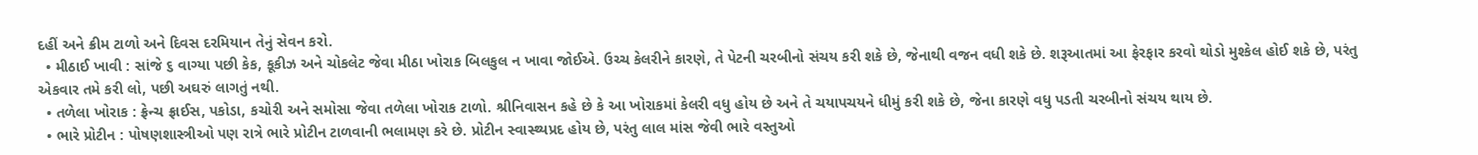દહીં અને ક્રીમ ટાળો અને દિવસ દરમિયાન તેનું સેવન કરો.
  • મીઠાઈ ખાવી : સાંજે ૬ વાગ્યા પછી કેક, કૂકીઝ અને ચોકલેટ જેવા મીઠા ખોરાક બિલકુલ ન ખાવા જોઈએ. ઉચ્ચ કેલરીને કારણે, તે પેટની ચરબીનો સંચય કરી શકે છે, જેનાથી વજન વધી શકે છે. શરૂઆતમાં આ ફેરફાર કરવો થોડો મુશ્કેલ હોઈ શકે છે, પરંતુ એકવાર તમે કરી લો, પછી અઘરું લાગતું નથી.
  • તળેલા ખોરાક : ફ્રેન્ચ ફ્રાઈસ, પકોડા, કચોરી અને સમોસા જેવા તળેલા ખોરાક ટાળો. શ્રીનિવાસન કહે છે કે આ ખોરાકમાં કેલરી વધુ હોય છે અને તે ચયાપચયને ધીમું કરી શકે છે, જેના કારણે વધુ પડતી ચરબીનો સંચય થાય છે.
  • ભારે પ્રોટીન : પોષણશાસ્ત્રીઓ પણ રાત્રે ભારે પ્રોટીન ટાળવાની ભલામણ કરે છે. પ્રોટીન સ્વાસ્થ્યપ્રદ હોય છે, પરંતુ લાલ માંસ જેવી ભારે વસ્તુઓ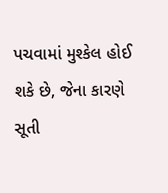પચવામાં મુશ્કેલ હોઈ શકે છે, જેના કારણે સૂતી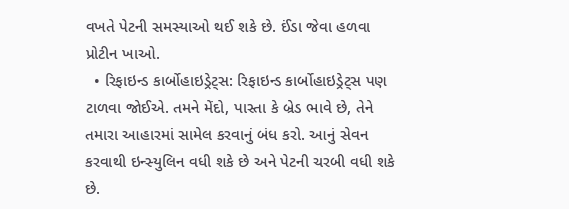વખતે પેટની સમસ્યાઓ થઈ શકે છે. ઈંડા જેવા હળવા પ્રોટીન ખાઓ.
  • રિફાઇન્ડ કાર્બોહાઇડ્રેટ્સ: રિફાઇન્ડ કાર્બોહાઇડ્રેટ્સ પણ ટાળવા જોઈએ. તમને મેંદો, પાસ્તા કે બ્રેડ ભાવે છે, તેને તમારા આહારમાં સામેલ કરવાનું બંધ કરો. આનું સેવન કરવાથી ઇન્સ્યુલિન વધી શકે છે અને પેટની ચરબી વધી શકે છે.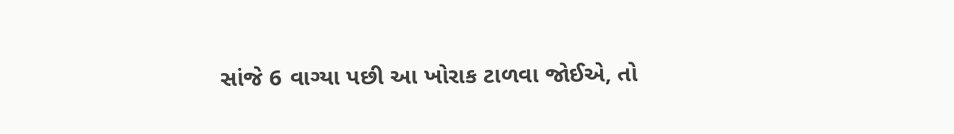સાંજે 6 વાગ્યા પછી આ ખોરાક ટાળવા જોઈએ, તો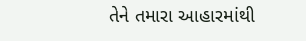તેને તમારા આહારમાંથી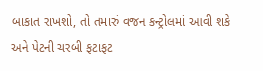બાકાત રાખશો, તો તમારું વજન કન્ટ્રોલમાં આવી શકે અને પેટની ચરબી ફટાફટ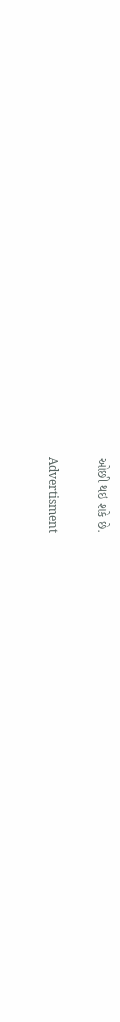ઓછી થઇ શકે છે.

Advertisment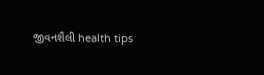જીવનશૈલી health tips